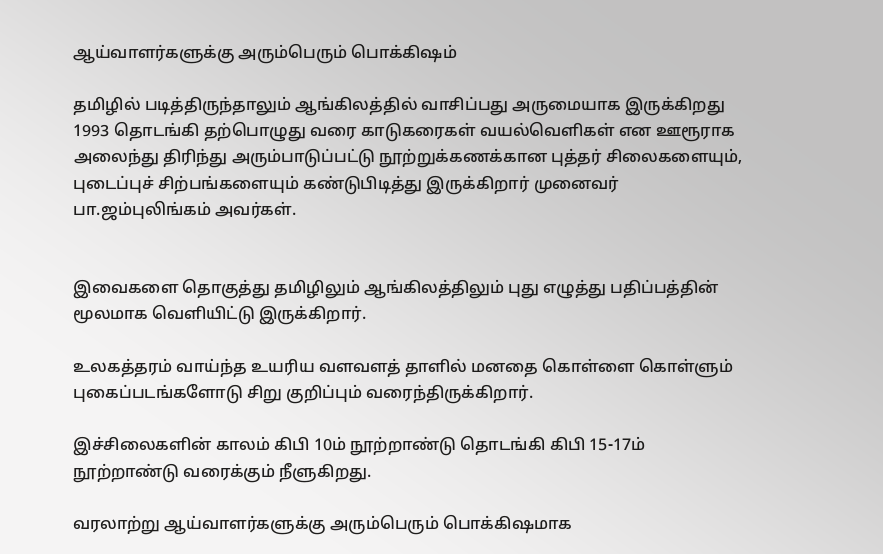ஆய்வாளர்களுக்கு அரும்பெரும் பொக்கிஷம்

தமிழில் படித்திருந்தாலும் ஆங்கிலத்தில் வாசிப்பது அருமையாக இருக்கிறது 1993 தொடங்கி தற்பொழுது வரை காடுகரைகள் வயல்வெளிகள் என ஊரூராக அலைந்து திரிந்து அரும்பாடுப்பட்டு நூற்றுக்கணக்கான புத்தர் சிலைகளையும், புடைப்புச் சிற்பங்களையும் கண்டுபிடித்து இருக்கிறார் முனைவர் பா.ஜம்புலிங்கம் அவர்கள்.


இவைகளை தொகுத்து தமிழிலும் ஆங்கிலத்திலும் புது எழுத்து பதிப்பத்தின் மூலமாக வெளியிட்டு இருக்கிறார்.

உலகத்தரம் வாய்ந்த உயரிய வளவளத் தாளில் மனதை கொள்ளை கொள்ளும் புகைப்படங்களோடு சிறு குறிப்பும் வரைந்திருக்கிறார்.

இச்சிலைகளின் காலம் கிபி 10ம் நூற்றாண்டு தொடங்கி கிபி 15-17ம் நூற்றாண்டு வரைக்கும் நீளுகிறது.

வரலாற்று ஆய்வாளர்களுக்கு அரும்பெரும் பொக்கிஷமாக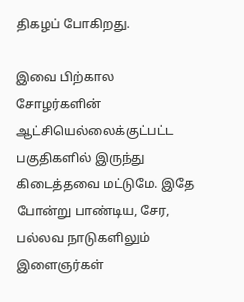திகழப் போகிறது.

இவை பிற்கால சோழர்களின் ஆட்சியெல்லைக்குட்பட்ட பகுதிகளில் இருந்து கிடைத்தவை மட்டுமே. இதே போன்று பாண்டிய, சேர, பல்லவ நாடுகளிலும் இளைஞர்கள்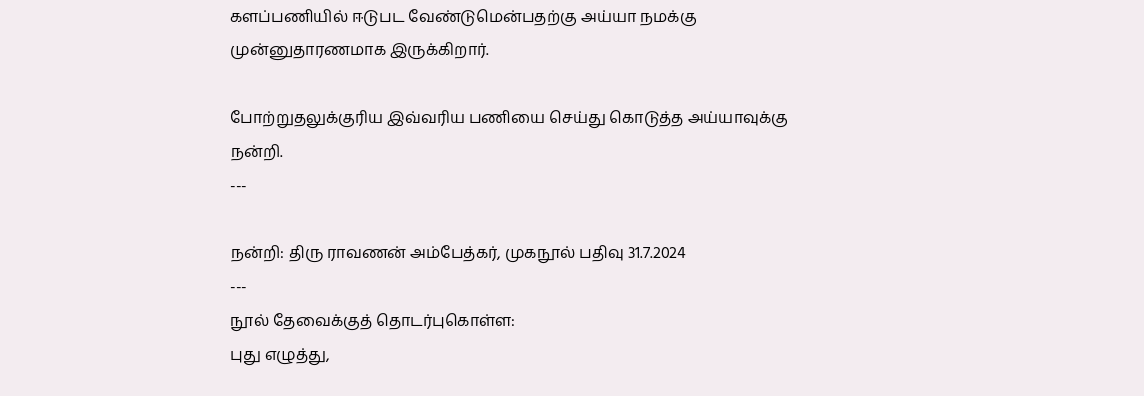களப்பணியில் ஈடுபட வேண்டுமென்பதற்கு அய்யா நமக்கு முன்னுதாரணமாக இருக்கிறார்.

போற்றுதலுக்குரிய இவ்வரிய பணியை செய்து கொடுத்த அய்யாவுக்கு நன்றி.
---

நன்றி: திரு ராவணன் அம்பேத்கர், முகநூல் பதிவு 31.7.2024
---
நூல் தேவைக்குத் தொடர்புகொள்ள:
புது எழுத்து,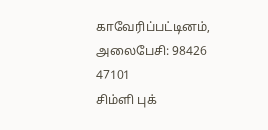காவேரிப்பட்டினம்,  அலைபேசி: 98426 47101
சிம்ளி புக்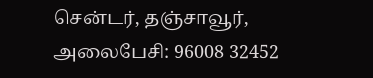சென்டர், தஞ்சாவூர், அலைபேசி: 96008 32452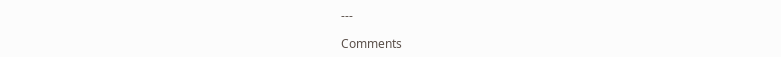---

Comments